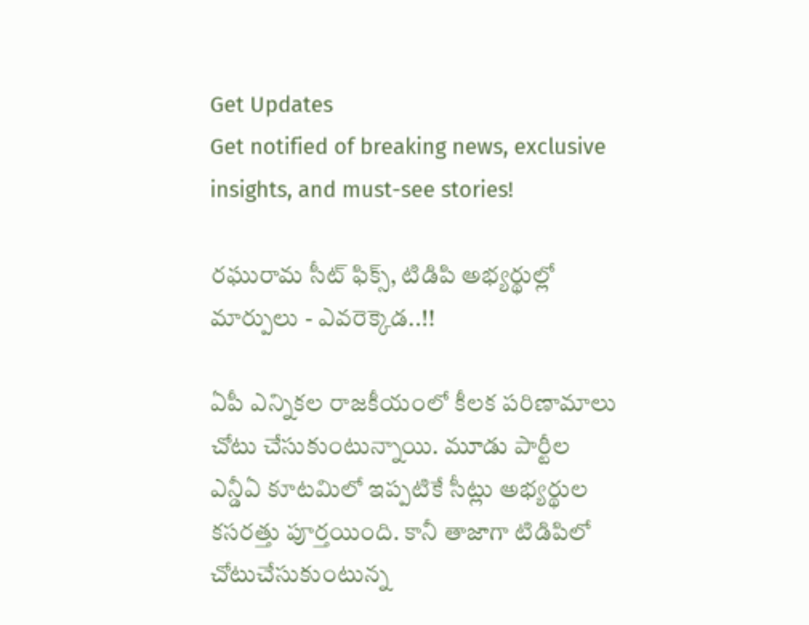Get Updates
Get notified of breaking news, exclusive insights, and must-see stories!

రఘురామ సీట్ ఫిక్స్, టిడిపి అభ్యర్థుల్లో మార్పులు - ఎవరెక్కెడ..!!

ఏపీ ఎన్నికల రాజకీయంలో కీలక పరిణామాలు చోటు చేసుకుంటున్నాయి. మూడు పార్టీల ఎన్డీఏ కూటమిలో ఇప్పటికే సీట్లు అభ్యర్థుల కసరత్తు పూర్తయింది. కానీ తాజాగా టిడిపిలో చోటుచేసుకుంటున్న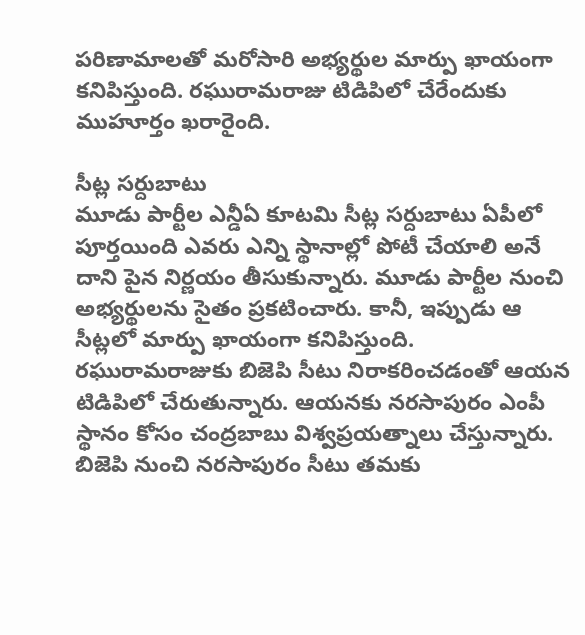పరిణామాలతో మరోసారి అభ్యర్థుల మార్పు ఖాయంగా కనిపిస్తుంది. రఘురామరాజు టిడిపిలో చేరేందుకు ముహూర్తం ఖరారైంది.

సీట్ల సర్దుబాటు
మూడు పార్టీల ఎన్డీఏ కూటమి సీట్ల సర్దుబాటు ఏపీలో పూర్తయింది ఎవరు ఎన్ని స్థానాల్లో పోటీ చేయాలి అనే దాని పైన నిర్ణయం తీసుకున్నారు. మూడు పార్టీల నుంచి అభ్యర్థులను సైతం ప్రకటించారు. కానీ, ఇప్పుడు ఆ సీట్లలో మార్పు ఖాయంగా కనిపిస్తుంది. రఘురామరాజుకు బిజెపి సీటు నిరాకరించడంతో ఆయన టిడిపిలో చేరుతున్నారు. ఆయనకు నరసాపురం ఎంపీ స్థానం కోసం చంద్రబాబు విశ్వప్రయత్నాలు చేస్తున్నారు. బిజెపి నుంచి నరసాపురం సీటు తమకు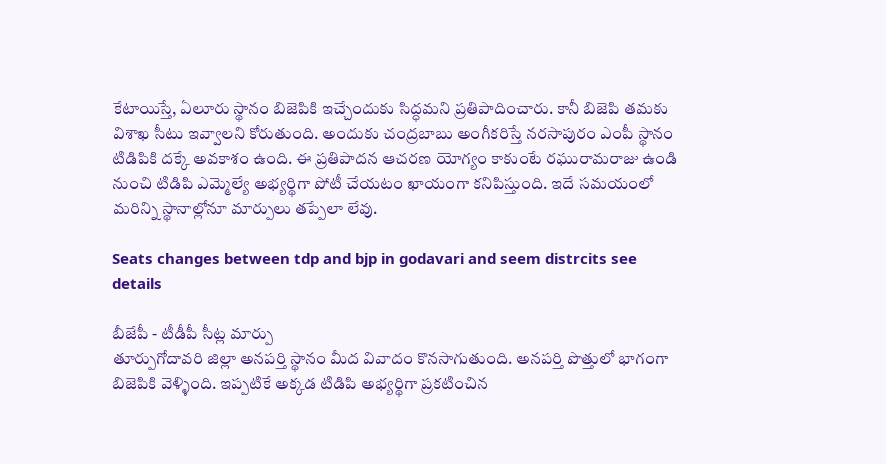కేటాయిస్తే, ఏలూరు స్థానం బిజెపికి ఇచ్చేందుకు సిద్ధమని ప్రతిపాదించారు. కానీ బిజెపి తమకు విశాఖ సీటు ఇవ్వాలని కోరుతుంది. అందుకు చంద్రబాబు అంగీకరిస్తే నరసాపురం ఎంపీ స్థానం టిడిపికి దక్కే అవకాశం ఉంది. ఈ ప్రతిపాదన ఆచరణ యోగ్యం కాకుంటే రఘురామరాజు ఉండి నుంచి టిడిపి ఎమ్మెల్యే అభ్యర్థిగా పోటీ చేయటం ఖాయంగా కనిపిస్తుంది. ఇదే సమయంలో మరిన్ని స్థానాల్లోనూ మార్పులు తప్పేలా లేవు.

Seats changes between tdp and bjp in godavari and seem distrcits see details

బీజేపీ - టీడీపీ సీట్ల మార్పు
తూర్పుగోదావరి జిల్లా అనపర్తి స్థానం మీద వివాదం కొనసాగుతుంది. అనపర్తి పొత్తులో భాగంగా బిజెపికి వెళ్ళింది. ఇప్పటికే అక్కడ టిడిపి అభ్యర్థిగా ప్రకటించిన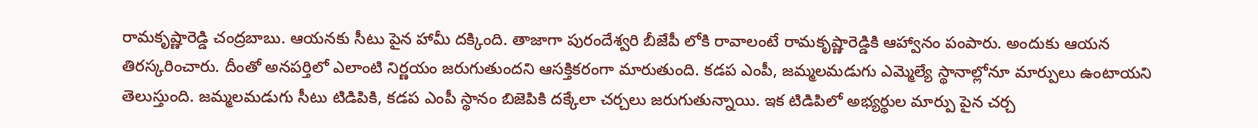రామకృష్ణారెడ్డి చంద్రబాబు. ఆయనకు సీటు పైన హామీ దక్కింది. తాజాగా పురందేశ్వరి బీజేపీ లోకి రావాలంటే రామకృష్ణారెడ్డికి ఆహ్వానం పంపారు. అందుకు ఆయన తిరస్కరించారు. దీంతో అనపర్తిలో ఎలాంటి నిర్ణయం జరుగుతుందని ఆసక్తికరంగా మారుతుంది. కడప ఎంపీ, జమ్మలమడుగు ఎమ్మెల్యే స్థానాల్లోనూ మార్పులు ఉంటాయని తెలుస్తుంది. జమ్మలమడుగు సీటు టిడిపికి, కడప ఎంపీ స్థానం బిజెపికి దక్కేలా చర్చలు జరుగుతున్నాయి. ఇక టిడిపిలో అభ్యర్థుల మార్పు పైన చర్చ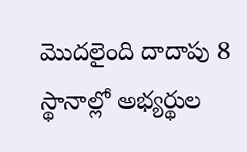మొదలైంది దాదాపు 8 స్థానాల్లో అభ్యర్థుల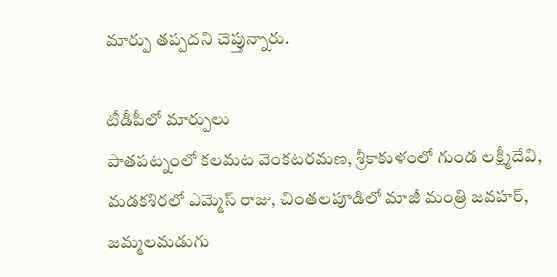మార్పు తప్పదని చెప్తున్నారు.

టీడీపీలో మార్పులు
పాతపట్నంలో కలమట వెంకటరమణ, శ్రీకాకుళంలో గుండ లక్ష్మీదేవి, మడకశిరలో ఎమ్మెస్ రాజు, చింతలపూడిలో మాజీ మంత్రి జవహర్, జమ్మలమడుగు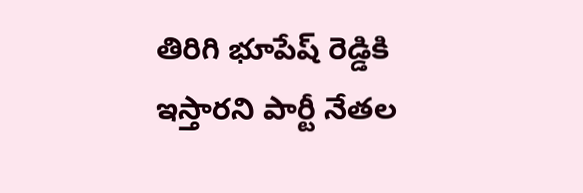తిరిగి భూపేష్ రెడ్డికి ఇస్తారని పార్టీ నేతల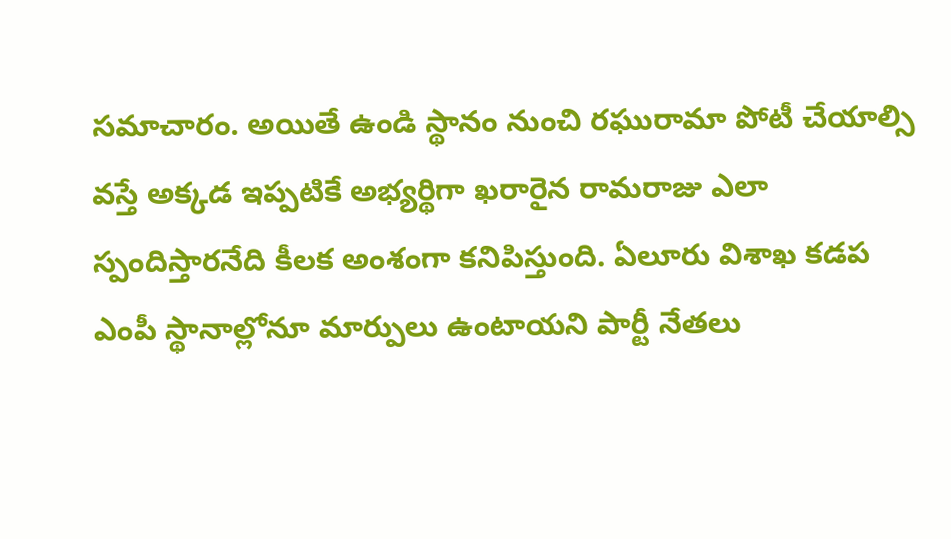సమాచారం. అయితే ఉండి స్థానం నుంచి రఘురామా పోటీ చేయాల్సి వస్తే అక్కడ ఇప్పటికే అభ్యర్థిగా ఖరారైన రామరాజు ఎలా స్పందిస్తారనేది కీలక అంశంగా కనిపిస్తుంది. ఏలూరు విశాఖ కడప ఎంపీ స్థానాల్లోనూ మార్పులు ఉంటాయని పార్టీ నేతలు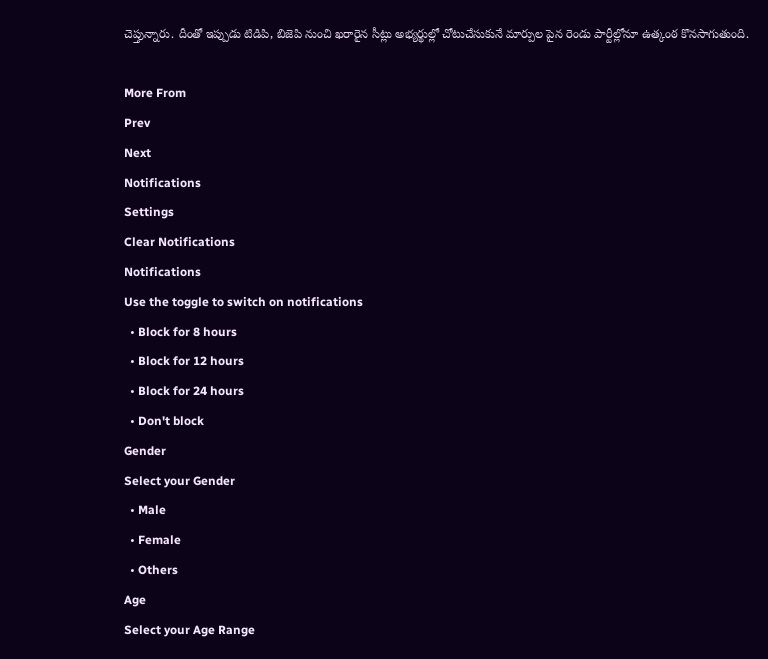చెప్తున్నారు. దీంతో ఇప్పుడు టిడిపి, బిజెపి నుంచి ఖరారైన సీట్లు అభ్యర్థుల్లో చోటుచేసుకునే మార్పుల పైన రెండు పార్టీల్లోనూ ఉత్కంఠ కొనసాగుతుంది.

More From
Prev
Next
Notifications
Settings
Clear Notifications
Notifications
Use the toggle to switch on notifications
  • Block for 8 hours
  • Block for 12 hours
  • Block for 24 hours
  • Don't block
Gender
Select your Gender
  • Male
  • Female
  • Others
Age
Select your Age Range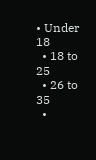• Under 18
  • 18 to 25
  • 26 to 35
  •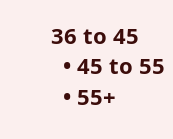36 to 45
  • 45 to 55
  • 55+